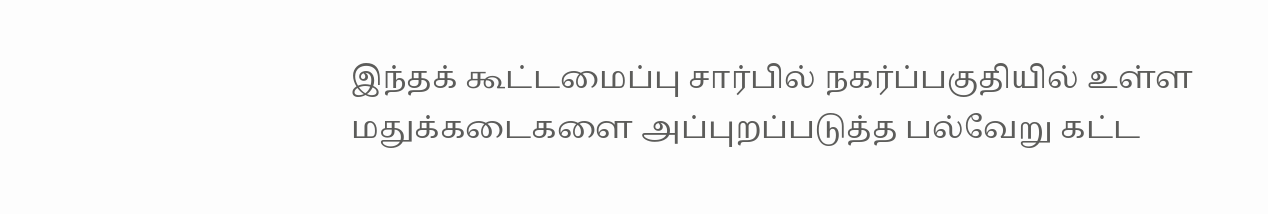இந்தக் கூட்டமைப்பு சார்பில் நகர்ப்பகுதியில் உள்ள மதுக்கடைகளை அப்புறப்படுத்த பல்வேறு கட்ட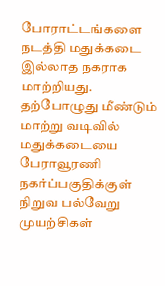போராட்டங்களை நடத்தி மதுக்கடை இல்லாத நகராக மாற்றியது. தற்போழுது மீண்டும் மாற்று வடிவில் மதுக்கடையை பேராவூரணி நகர்ப்பகுதிக்குள் நிறுவ பல்வேறு முயற்சிகள்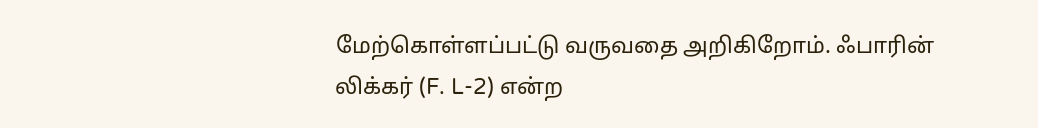மேற்கொள்ளப்பட்டு வருவதை அறிகிறோம். ஃபாரின் லிக்கர் (F. L-2) என்ற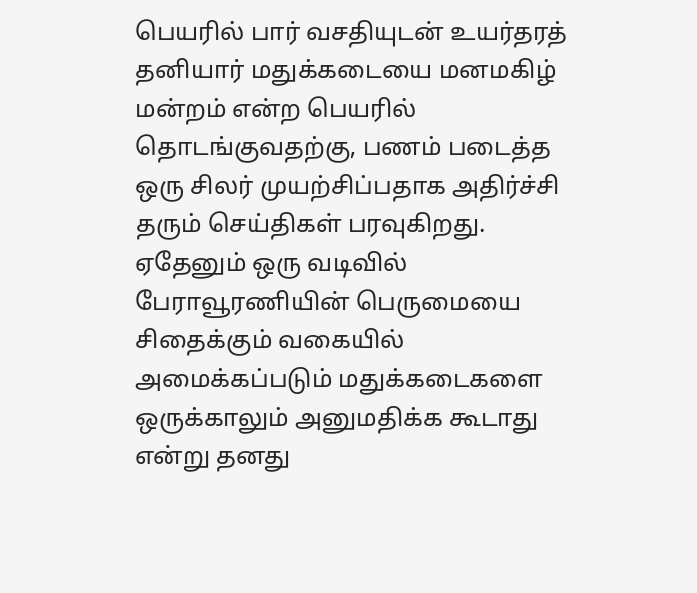பெயரில் பார் வசதியுடன் உயர்தரத் தனியார் மதுக்கடையை மனமகிழ் மன்றம் என்ற பெயரில் தொடங்குவதற்கு, பணம் படைத்த ஒரு சிலர் முயற்சிப்பதாக அதிர்ச்சி தரும் செய்திகள் பரவுகிறது. ஏதேனும் ஒரு வடிவில் பேராவூரணியின் பெருமையை சிதைக்கும் வகையில் அமைக்கப்படும் மதுக்கடைகளை ஒருக்காலும் அனுமதிக்க கூடாது என்று தனது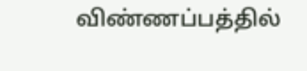விண்ணப்பத்தில்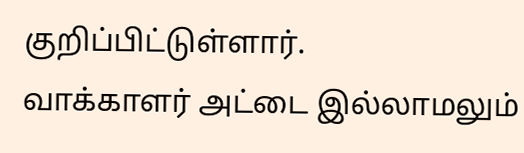குறிப்பிட்டுள்ளார்.
வாக்காளர் அட்டை இல்லாமலும்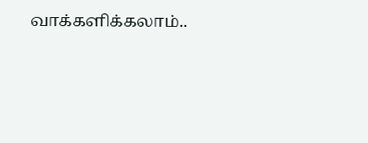வாக்களிக்கலாம்..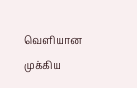வெளியான முக்கிய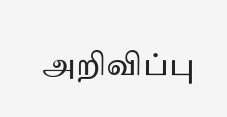அறிவிப்பு